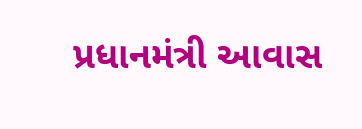પ્રધાનમંત્રી આવાસ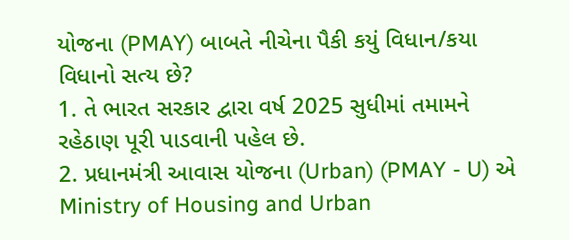યોજના (PMAY) બાબતે નીચેના પૈકી કયું વિધાન/કયા વિધાનો સત્ય છે?
1. તે ભારત સરકાર દ્વારા વર્ષ 2025 સુધીમાં તમામને રહેઠાણ પૂરી પાડવાની પહેલ છે.
2. પ્રધાનમંત્રી આવાસ યોજના (Urban) (PMAY - U) એ Ministry of Housing and Urban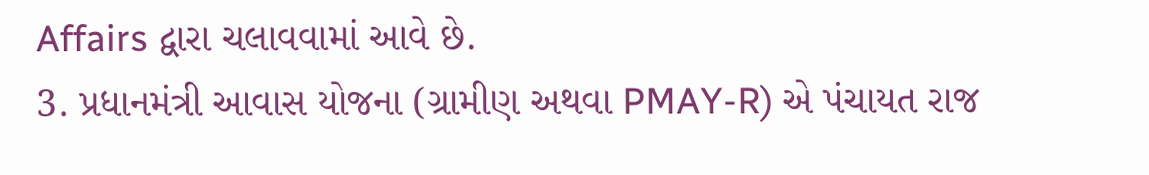Affairs દ્વારા ચલાવવામાં આવે છે.
3. પ્રધાનમંત્રી આવાસ યોજના (ગ્રામીણ અથવા PMAY-R) એ પંચાયત રાજ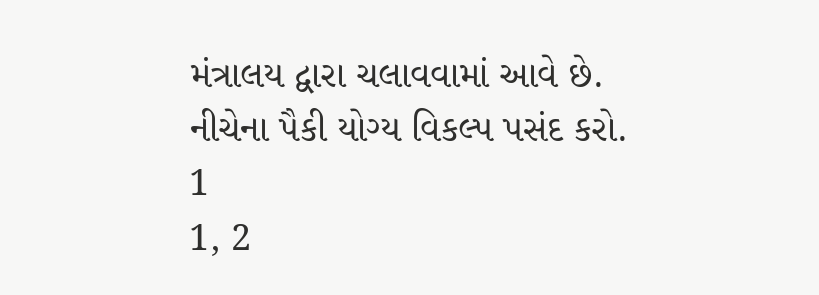મંત્રાલય દ્વારા ચલાવવામાં આવે છે.
નીચેના પૈકી યોગ્ય વિકલ્પ પસંદ કરો.
1
1, 2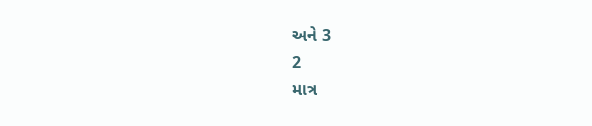અને 3
2
માત્ર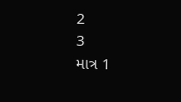2
3
માત્ર 1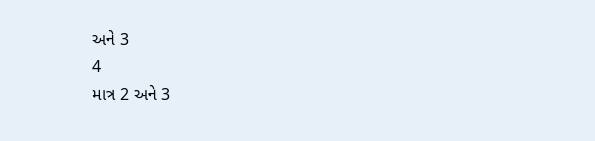અને 3
4
માત્ર 2 અને 3